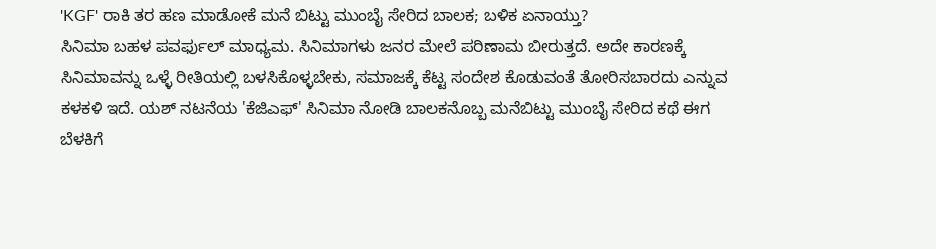'KGF' ರಾಕಿ ತರ ಹಣ ಮಾಡೋಕೆ ಮನೆ ಬಿಟ್ಟು ಮುಂಬೈ ಸೇರಿದ ಬಾಲಕ; ಬಳಿಕ ಏನಾಯ್ತು?
ಸಿನಿಮಾ ಬಹಳ ಪವರ್ಫುಲ್ ಮಾಧ್ಯಮ. ಸಿನಿಮಾಗಳು ಜನರ ಮೇಲೆ ಪರಿಣಾಮ ಬೀರುತ್ತದೆ. ಅದೇ ಕಾರಣಕ್ಕೆ ಸಿನಿಮಾವನ್ನು ಒಳ್ಳೆ ರೀತಿಯಲ್ಲಿ ಬಳಸಿಕೊಳ್ಳಬೇಕು, ಸಮಾಜಕ್ಕೆ ಕೆಟ್ಟ ಸಂದೇಶ ಕೊಡುವಂತೆ ತೋರಿಸಬಾರದು ಎನ್ನುವ ಕಳಕಳಿ ಇದೆ. ಯಶ್ ನಟನೆಯ 'ಕೆಜಿಎಫ್' ಸಿನಿಮಾ ನೋಡಿ ಬಾಲಕನೊಬ್ಬ ಮನೆಬಿಟ್ಟು ಮುಂಬೈ ಸೇರಿದ ಕಥೆ ಈಗ ಬೆಳಕಿಗೆ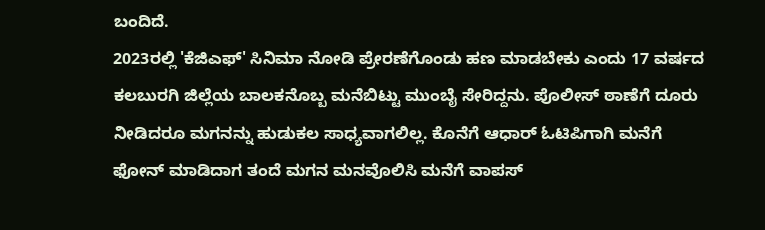ಬಂದಿದೆ.
2023ರಲ್ಲಿ 'ಕೆಜಿಎಫ್' ಸಿನಿಮಾ ನೋಡಿ ಪ್ರೇರಣೆಗೊಂಡು ಹಣ ಮಾಡಬೇಕು ಎಂದು 17 ವರ್ಷದ ಕಲಬುರಗಿ ಜಿಲ್ಲೆಯ ಬಾಲಕನೊಬ್ಬ ಮನೆಬಿಟ್ಟು ಮುಂಬೈ ಸೇರಿದ್ದನು. ಪೊಲೀಸ್ ಠಾಣೆಗೆ ದೂರು ನೀಡಿದರೂ ಮಗನನ್ನು ಹುಡುಕಲ ಸಾಧ್ಯವಾಗಲಿಲ್ಲ. ಕೊನೆಗೆ ಆಧಾರ್ ಓಟಿಪಿಗಾಗಿ ಮನೆಗೆ ಫೋನ್ ಮಾಡಿದಾಗ ತಂದೆ ಮಗನ ಮನವೊಲಿಸಿ ಮನೆಗೆ ವಾಪಸ್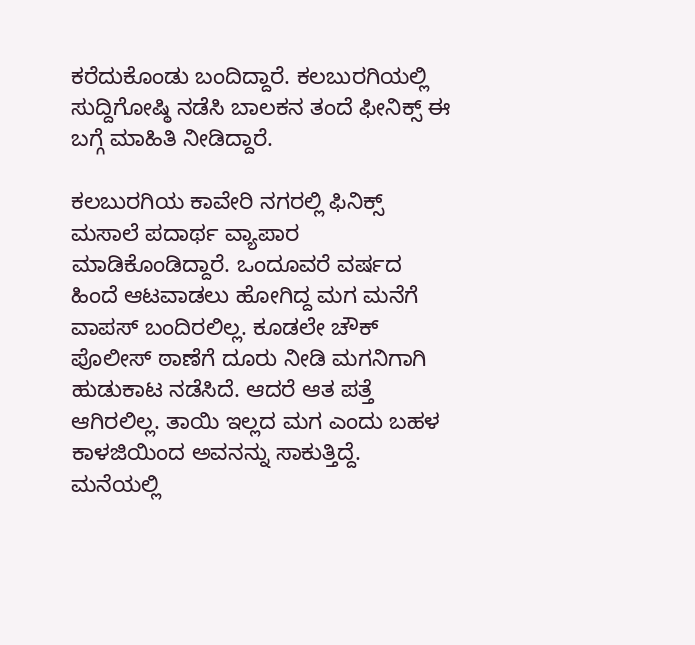ಕರೆದುಕೊಂಡು ಬಂದಿದ್ದಾರೆ. ಕಲಬುರಗಿಯಲ್ಲಿ ಸುದ್ದಿಗೋಷ್ಠಿ ನಡೆಸಿ ಬಾಲಕನ ತಂದೆ ಫೀನಿಕ್ಸ್ ಈ ಬಗ್ಗೆ ಮಾಹಿತಿ ನೀಡಿದ್ದಾರೆ.

ಕಲಬುರಗಿಯ ಕಾವೇರಿ ನಗರಲ್ಲಿ ಫಿನಿಕ್ಸ್ ಮಸಾಲೆ ಪದಾರ್ಥ ವ್ಯಾಪಾರ ಮಾಡಿಕೊಂಡಿದ್ದಾರೆ. ಒಂದೂವರೆ ವರ್ಷದ ಹಿಂದೆ ಆಟವಾಡಲು ಹೋಗಿದ್ದ ಮಗ ಮನೆಗೆ ವಾಪಸ್ ಬಂದಿರಲಿಲ್ಲ. ಕೂಡಲೇ ಚೌಕ್ ಪೊಲೀಸ್ ಠಾಣೆಗೆ ದೂರು ನೀಡಿ ಮಗನಿಗಾಗಿ ಹುಡುಕಾಟ ನಡೆಸಿದೆ. ಆದರೆ ಆತ ಪತ್ತೆ ಆಗಿರಲಿಲ್ಲ. ತಾಯಿ ಇಲ್ಲದ ಮಗ ಎಂದು ಬಹಳ ಕಾಳಜಿಯಿಂದ ಅವನನ್ನು ಸಾಕುತ್ತಿದ್ದೆ. ಮನೆಯಲ್ಲಿ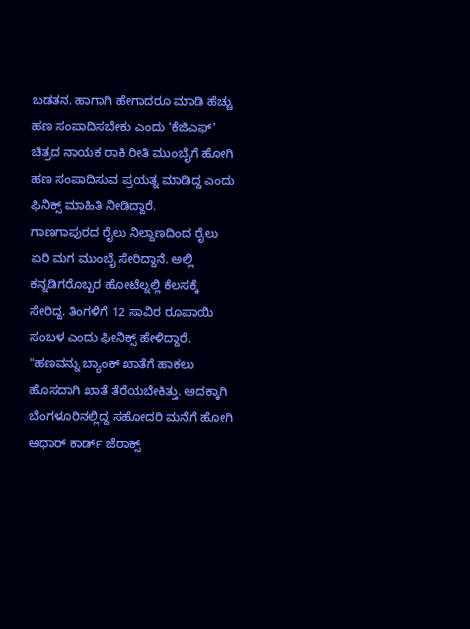ಬಡತನ. ಹಾಗಾಗಿ ಹೇಗಾದರೂ ಮಾಡಿ ಹೆಚ್ಚು ಹಣ ಸಂಪಾದಿಸಬೇಕು ಎಂದು 'ಕೆಜಿಎಫ್' ಚಿತ್ರದ ನಾಯಕ ರಾಕಿ ರೀತಿ ಮುಂಬೈಗೆ ಹೋಗಿ ಹಣ ಸಂಪಾದಿಸುವ ಪ್ರಯತ್ನ ಮಾಡಿದ್ದ ಎಂದು ಫಿನಿಕ್ಸ್ ಮಾಹಿತಿ ನೀಡಿದ್ದಾರೆ.
ಗಾಣಗಾಪುರದ ರೈಲು ನಿಲ್ದಾಣದಿಂದ ರೈಲು ಏರಿ ಮಗ ಮುಂಬೈ ಸೇರಿದ್ದಾನೆ. ಅಲ್ಲಿ ಕನ್ನಡಿಗರೊಬ್ಬರ ಹೋಟೆಲ್ನಲ್ಲಿ ಕೆಲಸಕ್ಕೆ ಸೇರಿದ್ದ. ತಿಂಗಳಿಗೆ 12 ಸಾವಿರ ರೂಪಾಯಿ ಸಂಬಳ ಎಂದು ಫೀನಿಕ್ಸ್ ಹೇಳಿದ್ದಾರೆ. "ಹಣವನ್ನು ಬ್ಯಾಂಕ್ ಖಾತೆಗೆ ಹಾಕಲು ಹೊಸದಾಗಿ ಖಾತೆ ತೆರೆಯಬೇಕಿತ್ತು. ಅದಕ್ಕಾಗಿ ಬೆಂಗಳೂರಿನಲ್ಲಿದ್ದ ಸಹೋದರಿ ಮನೆಗೆ ಹೋಗಿ ಆಧಾರ್ ಕಾರ್ಡ್ ಜೆರಾಕ್ಸ್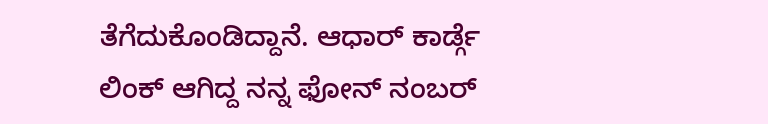ತೆಗೆದುಕೊಂಡಿದ್ದಾನೆ. ಆಧಾರ್ ಕಾರ್ಡ್ಗೆ ಲಿಂಕ್ ಆಗಿದ್ದ ನನ್ನ ಫೋನ್ ನಂಬರ್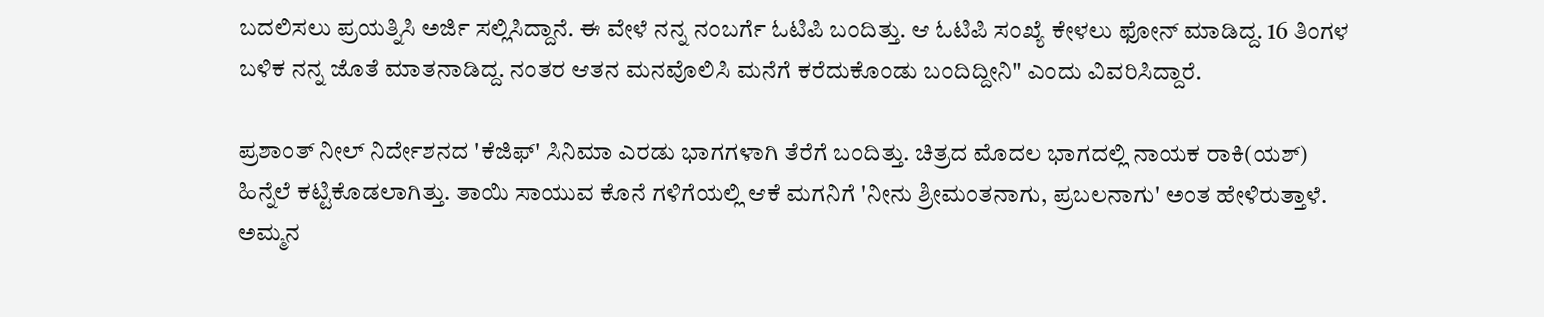ಬದಲಿಸಲು ಪ್ರಯತ್ನಿಸಿ ಅರ್ಜಿ ಸಲ್ಲಿಸಿದ್ದಾನೆ. ಈ ವೇಳೆ ನನ್ನ ನಂಬರ್ಗೆ ಓಟಿಪಿ ಬಂದಿತ್ತು. ಆ ಓಟಿಪಿ ಸಂಖ್ಯೆ ಕೇಳಲು ಫೋನ್ ಮಾಡಿದ್ದ. 16 ತಿಂಗಳ ಬಳಿಕ ನನ್ನ ಜೊತೆ ಮಾತನಾಡಿದ್ದ. ನಂತರ ಆತನ ಮನವೊಲಿಸಿ ಮನೆಗೆ ಕರೆದುಕೊಂಡು ಬಂದಿದ್ದೀನಿ" ಎಂದು ವಿವರಿಸಿದ್ದಾರೆ.

ಪ್ರಶಾಂತ್ ನೀಲ್ ನಿರ್ದೇಶನದ 'ಕೆಜಿಫ್' ಸಿನಿಮಾ ಎರಡು ಭಾಗಗಳಾಗಿ ತೆರೆಗೆ ಬಂದಿತ್ತು. ಚಿತ್ರದ ಮೊದಲ ಭಾಗದಲ್ಲಿ ನಾಯಕ ರಾಕಿ(ಯಶ್) ಹಿನ್ನೆಲೆ ಕಟ್ಟಿಕೊಡಲಾಗಿತ್ತು. ತಾಯಿ ಸಾಯುವ ಕೊನೆ ಗಳಿಗೆಯಲ್ಲಿ ಆಕೆ ಮಗನಿಗೆ 'ನೀನು ಶ್ರೀಮಂತನಾಗು, ಪ್ರಬಲನಾಗು' ಅಂತ ಹೇಳಿರುತ್ತಾಳೆ. ಅಮ್ಮನ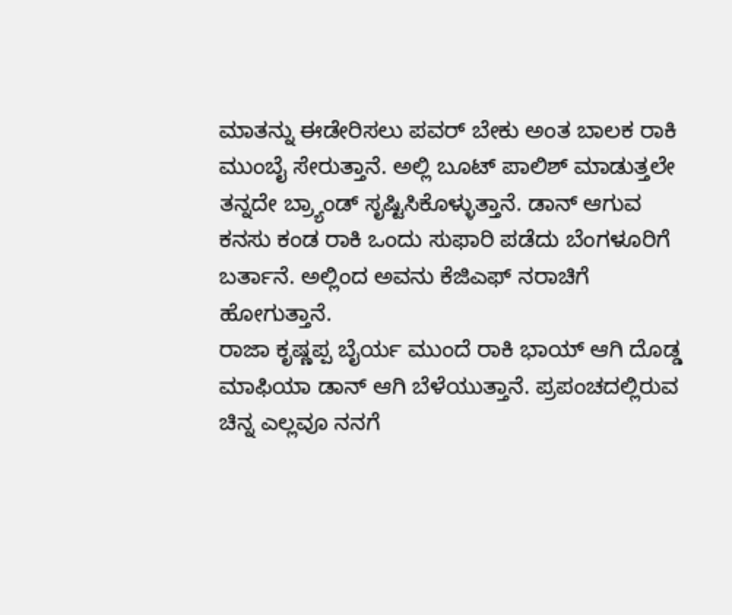ಮಾತನ್ನು ಈಡೇರಿಸಲು ಪವರ್ ಬೇಕು ಅಂತ ಬಾಲಕ ರಾಕಿ ಮುಂಬೈ ಸೇರುತ್ತಾನೆ. ಅಲ್ಲಿ ಬೂಟ್ ಪಾಲಿಶ್ ಮಾಡುತ್ತಲೇ ತನ್ನದೇ ಬ್ರ್ಯಾಂಡ್ ಸೃಷ್ಟಿಸಿಕೊಳ್ಳುತ್ತಾನೆ. ಡಾನ್ ಆಗುವ ಕನಸು ಕಂಡ ರಾಕಿ ಒಂದು ಸುಫಾರಿ ಪಡೆದು ಬೆಂಗಳೂರಿಗೆ ಬರ್ತಾನೆ. ಅಲ್ಲಿಂದ ಅವನು ಕೆಜಿಎಫ್ ನರಾಚಿಗೆ ಹೋಗುತ್ತಾನೆ.
ರಾಜಾ ಕೃಷ್ಣಪ್ಪ ಬೈರ್ಯ ಮುಂದೆ ರಾಕಿ ಭಾಯ್ ಆಗಿ ದೊಡ್ಡ ಮಾಫಿಯಾ ಡಾನ್ ಆಗಿ ಬೆಳೆಯುತ್ತಾನೆ. ಪ್ರಪಂಚದಲ್ಲಿರುವ ಚಿನ್ನ ಎಲ್ಲವೂ ನನಗೆ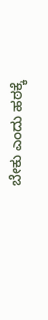ಬೇಕು ಎಂದು ಹಠಕ್ಕೆ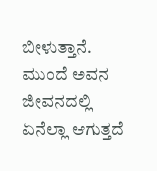ಬೀಳುತ್ತಾನೆ. ಮುಂದೆ ಅವನ ಜೀವನದಲ್ಲಿ ಏನೆಲ್ಲಾ ಆಗುತ್ತದೆ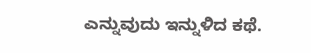ಎನ್ನುವುದು ಇನ್ನುಳಿದ ಕಥೆ.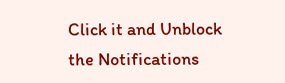Click it and Unblock the Notifications